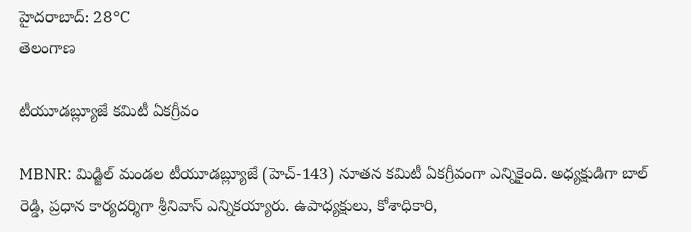హైదరాబాద్: 28°C
తెలంగాణ

టీయూడబ్ల్యూజే కమిటీ ఏకగ్రీవం

MBNR: మిడ్జిల్ మండల టీయూడబ్ల్యూజే (హెచ్-143) నూతన కమిటీ ఏకగ్రీవంగా ఎన్నికైంది. అధ్యక్షుడిగా బాల్ రెడ్డి, ప్రధాన కార్యదర్శిగా శ్రీనివాస్ ఎన్నికయ్యారు. ఉపాధ్యక్షులు, కోశాధికారి,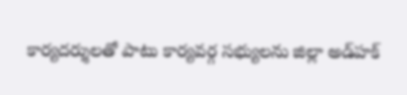కార్యదర్శులతో పాటు కార్యవర్గ సభ్యులను జిల్లా అడ్‌హక్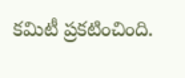కమిటీ ప్రకటించింది.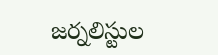జర్నలిస్టుల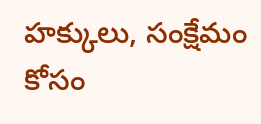హక్కులు, సంక్షేమం కోసం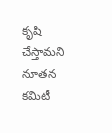కృషి చేస్తామని నూతన కమిటీ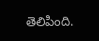తెలిపింది.